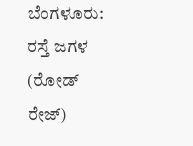ಬೆಂಗಳೂರು: ರಸ್ತೆ ಜಗಳ (ರೋಡ್ ರೇಜ್)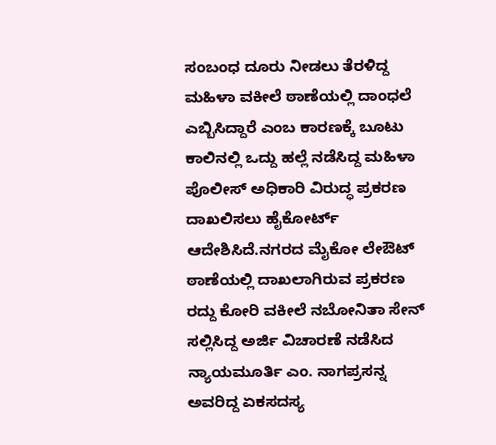ಸಂಬಂಧ ದೂರು ನೀಡಲು ತೆರಳಿದ್ದ ಮಹಿಳಾ ವಕೀಲೆ ಠಾಣೆಯಲ್ಲಿ ದಾಂಧಲೆ ಎಬ್ಬಿಸಿದ್ದಾರೆ ಎಂಬ ಕಾರಣಕ್ಕೆ ಬೂಟು ಕಾಲಿನಲ್ಲಿ ಒದ್ದು ಹಲ್ಲೆ ನಡೆಸಿದ್ದ ಮಹಿಳಾ ಪೊಲೀಸ್ ಅಧಿಕಾರಿ ವಿರುದ್ಧ ಪ್ರಕರಣ ದಾಖಲಿಸಲು ಹೈಕೋರ್ಟ್ ಆದೇಶಿಸಿದೆ.ನಗರದ ಮೈಕೋ ಲೇಔಟ್ ಠಾಣೆಯಲ್ಲಿ ದಾಖಲಾಗಿರುವ ಪ್ರಕರಣ ರದ್ದು ಕೋರಿ ವಕೀಲೆ ನಬೋನಿತಾ ಸೇನ್ ಸಲ್ಲಿಸಿದ್ದ ಅರ್ಜಿ ವಿಚಾರಣೆ ನಡೆಸಿದ ನ್ಯಾಯಮೂರ್ತಿ ಎಂ. ನಾಗಪ್ರಸನ್ನ ಅವರಿದ್ದ ಏಕಸದಸ್ಯ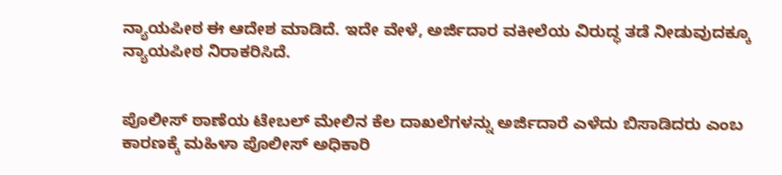ನ್ಯಾಯಪೀಠ ಈ ಆದೇಶ ಮಾಡಿದೆ. ಇದೇ ವೇಳೆ, ಅರ್ಜಿದಾರ ವಕೀಲೆಯ ವಿರುದ್ಧ ತಡೆ ನೀಡುವುದಕ್ಕೂ ನ್ಯಾಯಪೀಠ ನಿರಾಕರಿಸಿದೆ.


ಪೊಲೀಸ್ ಠಾಣೆಯ ಟೇಬಲ್ ಮೇಲಿನ ಕೆಲ ದಾಖಲೆಗಳನ್ನು ಅರ್ಜಿದಾರೆ ಎಳೆದು ಬಿಸಾಡಿದರು ಎಂಬ ಕಾರಣಕ್ಕೆ ಮಹಿಳಾ ಪೊಲೀಸ್ ಅಧಿಕಾರಿ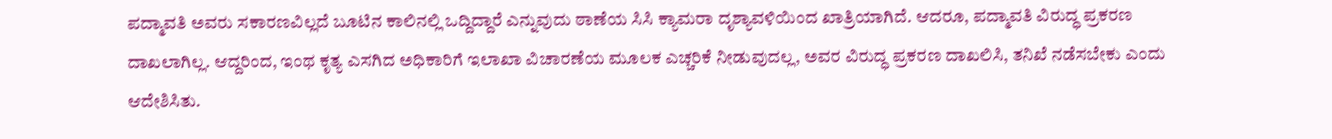ಪದ್ಮಾವತಿ ಅವರು ಸಕಾರಣವಿಲ್ಲದೆ ಬೂಟಿನ ಕಾಲಿನಲ್ಲಿ ಒದ್ದಿದ್ದಾರೆ ಎನ್ನುವುದು ಠಾಣೆಯ ಸಿಸಿ ಕ್ಯಾಮರಾ ದೃಶ್ಯಾವಳಿಯಿಂದ ಖಾತ್ರಿಯಾಗಿದೆ. ಆದರೂ, ಪದ್ಮಾವತಿ ವಿರುದ್ಧ ಪ್ರಕರಣ ದಾಖಲಾಗಿಲ್ಲ. ಆದ್ದರಿಂದ, ಇಂಥ ಕೃತ್ಯ ಎಸಗಿದ ಅಧಿಕಾರಿಗೆ ಇಲಾಖಾ ವಿಚಾರಣೆಯ ಮೂಲಕ ಎಚ್ಚರಿಕೆ ನೀಡುವುದಲ್ಲ, ಅವರ ವಿರುದ್ಧ ಪ್ರಕರಣ ದಾಖಲಿಸಿ, ತನಿಖೆ ನಡೆಸಬೇಕು ಎಂದು ಆದೇಶಿಸಿತು.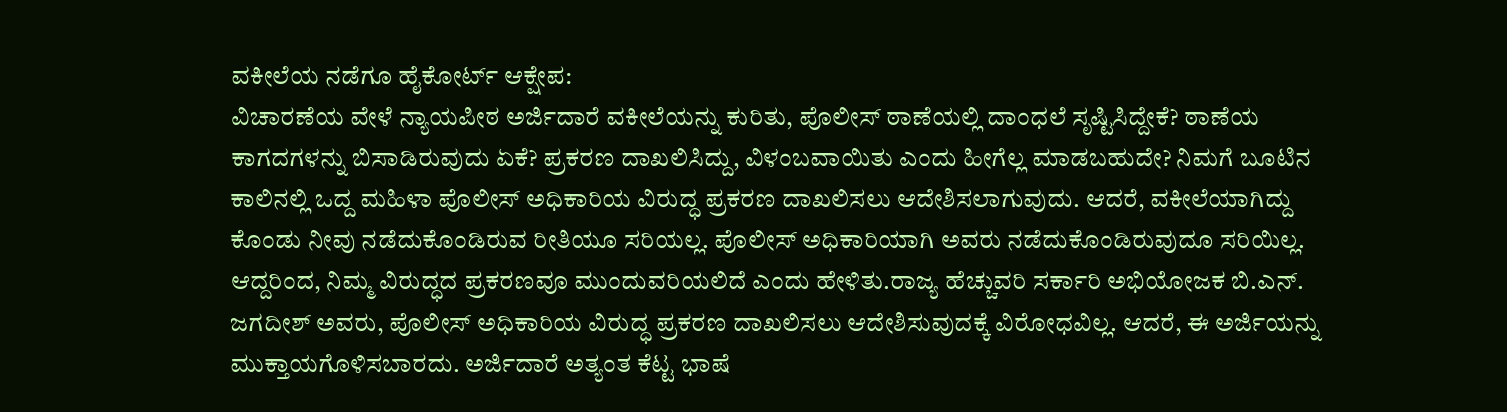ವಕೀಲೆಯ ನಡೆಗೂ ಹೈಕೋರ್ಟ್ ಆಕ್ಷೇಪ:
ವಿಚಾರಣೆಯ ವೇಳೆ ನ್ಯಾಯಪೀಠ ಅರ್ಜಿದಾರೆ ವಕೀಲೆಯನ್ನು ಕುರಿತು, ಪೊಲೀಸ್ ಠಾಣೆಯಲ್ಲಿ ದಾಂಧಲೆ ಸೃಷ್ಟಿಸಿದ್ದೇಕೆ? ಠಾಣೆಯ ಕಾಗದಗಳನ್ನು ಬಿಸಾಡಿರುವುದು ಏಕೆ? ಪ್ರಕರಣ ದಾಖಲಿಸಿದ್ದು, ವಿಳಂಬವಾಯಿತು ಎಂದು ಹೀಗೆಲ್ಲ ಮಾಡಬಹುದೇ? ನಿಮಗೆ ಬೂಟಿನ ಕಾಲಿನಲ್ಲಿ ಒದ್ದ ಮಹಿಳಾ ಪೊಲೀಸ್ ಅಧಿಕಾರಿಯ ವಿರುದ್ಧ ಪ್ರಕರಣ ದಾಖಲಿಸಲು ಆದೇಶಿಸಲಾಗುವುದು. ಆದರೆ, ವಕೀಲೆಯಾಗಿದ್ದು ಕೊಂಡು ನೀವು ನಡೆದುಕೊಂಡಿರುವ ರೀತಿಯೂ ಸರಿಯಲ್ಲ. ಪೊಲೀಸ್ ಅಧಿಕಾರಿಯಾಗಿ ಅವರು ನಡೆದುಕೊಂಡಿರುವುದೂ ಸರಿಯಿಲ್ಲ. ಆದ್ದರಿಂದ, ನಿಮ್ಮ ವಿರುದ್ಧದ ಪ್ರಕರಣವೂ ಮುಂದುವರಿಯಲಿದೆ ಎಂದು ಹೇಳಿತು.ರಾಜ್ಯ ಹೆಚ್ಚುವರಿ ಸರ್ಕಾರಿ ಅಭಿಯೋಜಕ ಬಿ.ಎನ್. ಜಗದೀಶ್ ಅವರು, ಪೊಲೀಸ್ ಅಧಿಕಾರಿಯ ವಿರುದ್ಧ ಪ್ರಕರಣ ದಾಖಲಿಸಲು ಆದೇಶಿಸುವುದಕ್ಕೆ ವಿರೋಧವಿಲ್ಲ. ಆದರೆ, ಈ ಅರ್ಜಿಯನ್ನು ಮುಕ್ತಾಯಗೊಳಿಸಬಾರದು. ಅರ್ಜಿದಾರೆ ಅತ್ಯಂತ ಕೆಟ್ಟ ಭಾಷೆ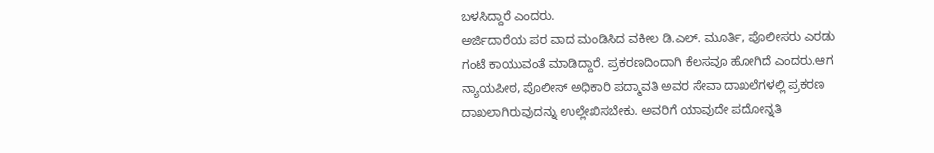ಬಳಸಿದ್ದಾರೆ ಎಂದರು.
ಅರ್ಜಿದಾರೆಯ ಪರ ವಾದ ಮಂಡಿಸಿದ ವಕೀಲ ಡಿ.ಎಲ್. ಮೂರ್ತಿ, ಪೊಲೀಸರು ಎರಡು ಗಂಟೆ ಕಾಯುವಂತೆ ಮಾಡಿದ್ದಾರೆ. ಪ್ರಕರಣದಿಂದಾಗಿ ಕೆಲಸವೂ ಹೋಗಿದೆ ಎಂದರು.ಆಗ ನ್ಯಾಯಪೀಠ, ಪೊಲೀಸ್ ಅಧಿಕಾರಿ ಪದ್ಮಾವತಿ ಅವರ ಸೇವಾ ದಾಖಲೆಗಳಲ್ಲಿ ಪ್ರಕರಣ ದಾಖಲಾಗಿರುವುದನ್ನು ಉಲ್ಲೇಖಿಸಬೇಕು. ಅವರಿಗೆ ಯಾವುದೇ ಪದೋನ್ನತಿ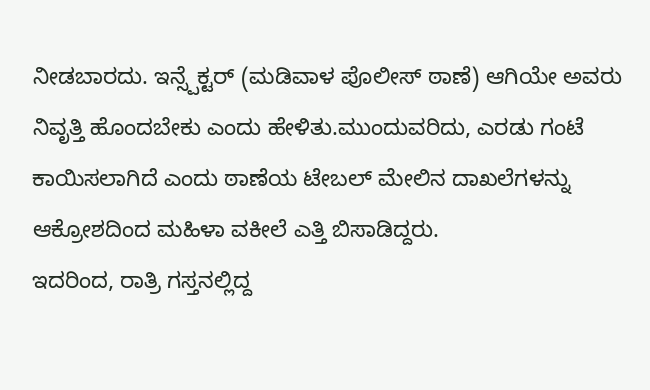ನೀಡಬಾರದು. ಇನ್ಸ್ಪೆಕ್ಟರ್ (ಮಡಿವಾಳ ಪೊಲೀಸ್ ಠಾಣೆ) ಆಗಿಯೇ ಅವರು ನಿವೃತ್ತಿ ಹೊಂದಬೇಕು ಎಂದು ಹೇಳಿತು.ಮುಂದುವರಿದು, ಎರಡು ಗಂಟೆ ಕಾಯಿಸಲಾಗಿದೆ ಎಂದು ಠಾಣೆಯ ಟೇಬಲ್ ಮೇಲಿನ ದಾಖಲೆಗಳನ್ನು ಆಕ್ರೋಶದಿಂದ ಮಹಿಳಾ ವಕೀಲೆ ಎತ್ತಿ ಬಿಸಾಡಿದ್ದರು.
ಇದರಿಂದ, ರಾತ್ರಿ ಗಸ್ತನಲ್ಲಿದ್ದ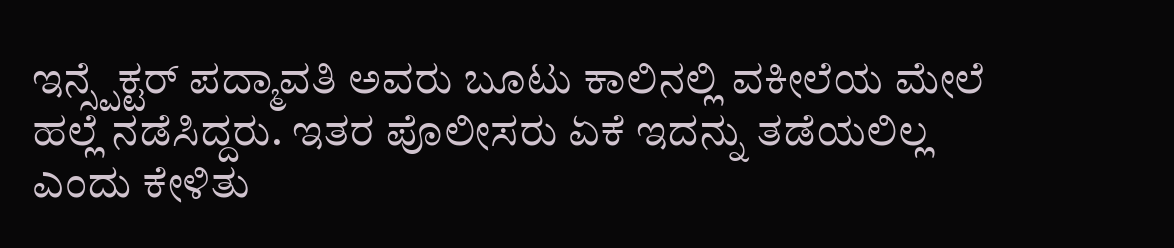ಇನ್ಸ್ಪೆಕ್ಟರ್ ಪದ್ಮಾವತಿ ಅವರು ಬೂಟು ಕಾಲಿನಲ್ಲಿ ವಕೀಲೆಯ ಮೇಲೆ ಹಲ್ಲೆ ನಡೆಸಿದ್ದರು. ಇತರ ಪೊಲೀಸರು ಏಕೆ ಇದನ್ನು ತಡೆಯಲಿಲ್ಲ ಎಂದು ಕೇಳಿತು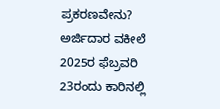ಪ್ರಕರಣವೇನು?
ಅರ್ಜಿದಾರ ವಕೀಲೆ 2025ರ ಫೆಬ್ರವರಿ 23ರಂದು ಕಾರಿನಲ್ಲಿ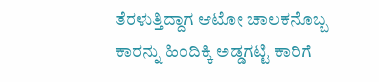ತೆರಳುತ್ತಿದ್ದಾಗ ಆಟೋ ಚಾಲಕನೊಬ್ಬ ಕಾರನ್ನು ಹಿಂದಿಕ್ಕಿ ಅಡ್ಡಗಟ್ಟಿ ಕಾರಿಗೆ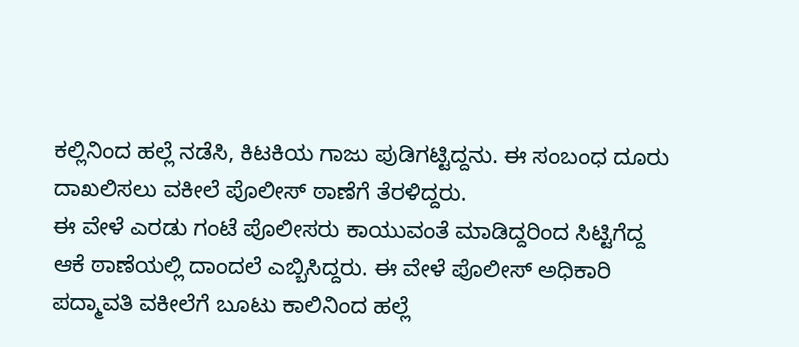ಕಲ್ಲಿನಿಂದ ಹಲ್ಲೆ ನಡೆಸಿ, ಕಿಟಕಿಯ ಗಾಜು ಪುಡಿಗಟ್ಟಿದ್ದನು. ಈ ಸಂಬಂಧ ದೂರು ದಾಖಲಿಸಲು ವಕೀಲೆ ಪೊಲೀಸ್ ಠಾಣೆಗೆ ತೆರಳಿದ್ದರು.
ಈ ವೇಳೆ ಎರಡು ಗಂಟೆ ಪೊಲೀಸರು ಕಾಯುವಂತೆ ಮಾಡಿದ್ದರಿಂದ ಸಿಟ್ಟಿಗೆದ್ದ ಆಕೆ ಠಾಣೆಯಲ್ಲಿ ದಾಂದಲೆ ಎಬ್ಬಿಸಿದ್ದರು. ಈ ವೇಳೆ ಪೊಲೀಸ್ ಅಧಿಕಾರಿ ಪದ್ಮಾವತಿ ವಕೀಲೆಗೆ ಬೂಟು ಕಾಲಿನಿಂದ ಹಲ್ಲೆ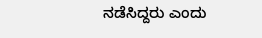ನಡೆಸಿದ್ದರು ಎಂದು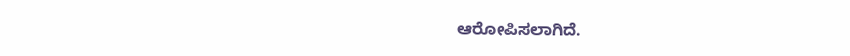ಆರೋಪಿಸಲಾಗಿದೆ.